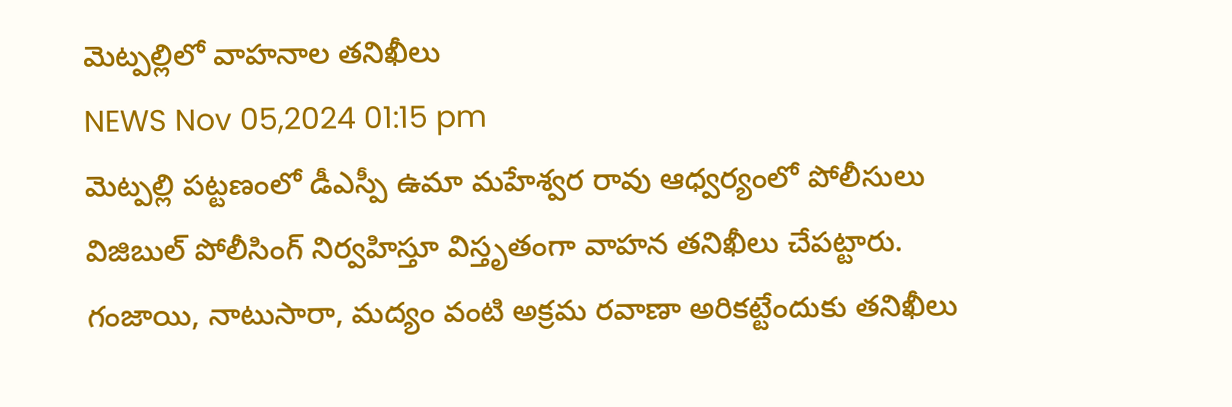మెట్పల్లిలో వాహనాల తనిఖీలు
NEWS Nov 05,2024 01:15 pm
మెట్పల్లి పట్టణంలో డీఎస్పీ ఉమా మహేశ్వర రావు ఆధ్వర్యంలో పోలీసులు విజిబుల్ పోలీసింగ్ నిర్వహిస్తూ విస్తృతంగా వాహన తనిఖీలు చేపట్టారు. గంజాయి, నాటుసారా, మద్యం వంటి అక్రమ రవాణా అరికట్టేందుకు తనిఖీలు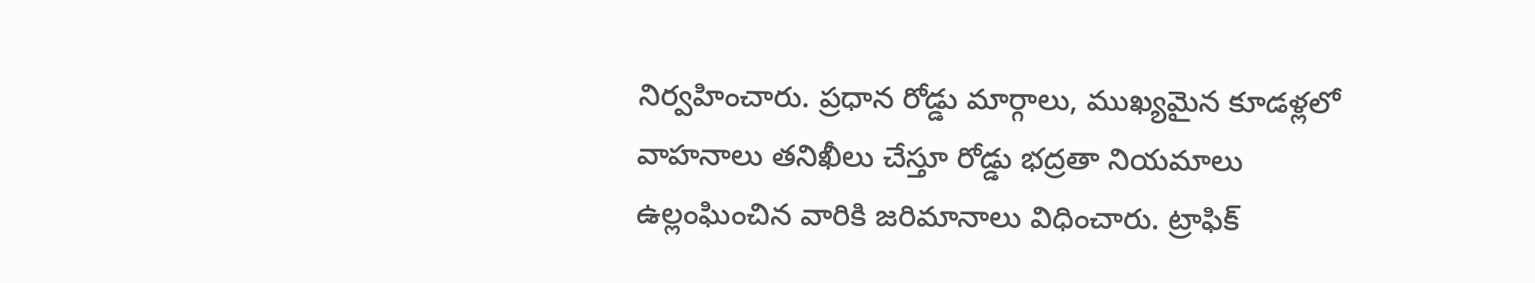నిర్వహించారు. ప్రధాన రోడ్డు మార్గాలు, ముఖ్యమైన కూడళ్లలో వాహనాలు తనిఖీలు చేస్తూ రోడ్డు భద్రతా నియమాలు ఉల్లంఘించిన వారికి జరిమానాలు విధించారు. ట్రాఫిక్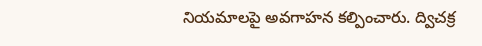నియమాలపై అవగాహన కల్పించారు. ద్విచక్ర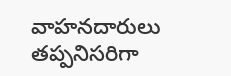వాహనదారులు తప్పనిసరిగా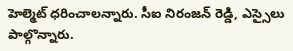హెల్మెట్ ధరించాలన్నారు. సీఐ నిరంజన్ రెడ్డి, ఎస్సైలు పాల్గొన్నారు.